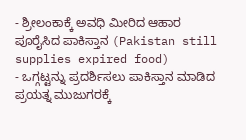- ಶ್ರೀಲಂಕಾಕ್ಕೆ ಅವಧಿ ಮೀರಿದ ಆಹಾರ ಪೂರೈಸಿದ ಪಾಕಿಸ್ತಾನ (Pakistan still supplies expired food)
- ಒಗ್ಗಟ್ಟನ್ನು ಪ್ರದರ್ಶಿಸಲು ಪಾಕಿಸ್ತಾನ ಮಾಡಿದ ಪ್ರಯತ್ನ ಮುಜುಗರಕ್ಕೆ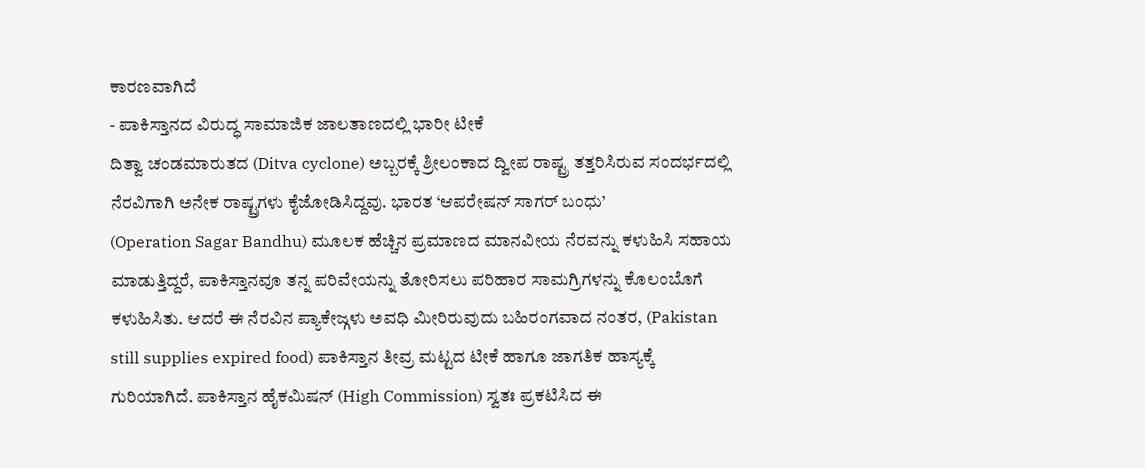ಕಾರಣವಾಗಿದೆ
- ಪಾಕಿಸ್ತಾನದ ವಿರುದ್ಧ ಸಾಮಾಜಿಕ ಜಾಲತಾಣದಲ್ಲಿ ಭಾರೀ ಟೀಕೆ
ದಿತ್ವಾ ಚಂಡಮಾರುತದ (Ditva cyclone) ಅಬ್ಬರಕ್ಕೆ ಶ್ರೀಲಂಕಾದ ದ್ವೀಪ ರಾಷ್ಟ್ರ ತತ್ತರಿಸಿರುವ ಸಂದರ್ಭದಲ್ಲಿ ನೆರವಿಗಾಗಿ ಅನೇಕ ರಾಷ್ಟ್ರಗಳು ಕೈಜೋಡಿಸಿದ್ದವು. ಭಾರತ ‘ಆಪರೇಷನ್ ಸಾಗರ್ ಬಂಧು’
(Operation Sagar Bandhu) ಮೂಲಕ ಹೆಚ್ಚಿನ ಪ್ರಮಾಣದ ಮಾನವೀಯ ನೆರವನ್ನು ಕಳುಹಿಸಿ ಸಹಾಯ ಮಾಡುತ್ತಿದ್ದರೆ, ಪಾಕಿಸ್ತಾನವೂ ತನ್ನ ಪರಿವೇಯನ್ನು ತೋರಿಸಲು ಪರಿಹಾರ ಸಾಮಗ್ರಿಗಳನ್ನು ಕೊಲಂಬೊಗೆ
ಕಳುಹಿಸಿತು. ಆದರೆ ಈ ನೆರವಿನ ಪ್ಯಾಕೇಜ್ಗಳು ಅವಧಿ ಮೀರಿರುವುದು ಬಹಿರಂಗವಾದ ನಂತರ, (Pakistan still supplies expired food) ಪಾಕಿಸ್ತಾನ ತೀವ್ರ ಮಟ್ಟದ ಟೀಕೆ ಹಾಗೂ ಜಾಗತಿಕ ಹಾಸ್ಯಕ್ಕೆ
ಗುರಿಯಾಗಿದೆ. ಪಾಕಿಸ್ತಾನ ಹೈಕಮಿಷನ್ (High Commission) ಸ್ವತಃ ಪ್ರಕಟಿಸಿದ ಈ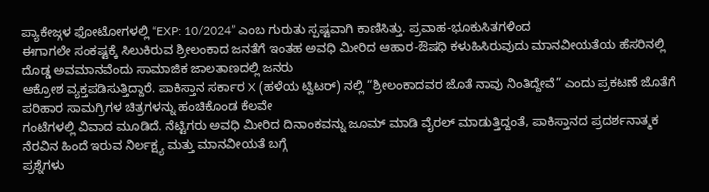ಪ್ಯಾಕೇಜ್ಗಳ ಫೋಟೋಗಳಲ್ಲಿ “EXP: 10/2024” ಎಂಬ ಗುರುತು ಸ್ಪಷ್ಟವಾಗಿ ಕಾಣಿಸಿತ್ತು. ಪ್ರವಾಹ-ಭೂಕುಸಿತಗಳಿಂದ
ಈಗಾಗಲೇ ಸಂಕಷ್ಟಕ್ಕೆ ಸಿಲುಕಿರುವ ಶ್ರೀಲಂಕಾದ ಜನತೆಗೆ ಇಂತಹ ಅವಧಿ ಮೀರಿದ ಆಹಾರ-ಔಷಧಿ ಕಳುಹಿಸಿರುವುದು ಮಾನವೀಯತೆಯ ಹೆಸರಿನಲ್ಲಿ ದೊಡ್ಡ ಅವಮಾನವೆಂದು ಸಾಮಾಜಿಕ ಜಾಲತಾಣದಲ್ಲಿ ಜನರು
ಆಕ್ರೋಶ ವ್ಯಕ್ತಪಡಿಸುತ್ತಿದ್ದಾರೆ. ಪಾಕಿಸ್ತಾನ ಸರ್ಕಾರ X (ಹಳೆಯ ಟ್ವಿಟರ್) ನಲ್ಲಿ “ಶ್ರೀಲಂಕಾದವರ ಜೊತೆ ನಾವು ನಿಂತಿದ್ದೇವೆ” ಎಂದು ಪ್ರಕಟಣೆ ಜೊತೆಗೆ ಪರಿಹಾರ ಸಾಮಗ್ರಿಗಳ ಚಿತ್ರಗಳನ್ನು ಹಂಚಿಕೊಂಡ ಕೆಲವೇ
ಗಂಟೆಗಳಲ್ಲಿ ವಿವಾದ ಮೂಡಿದೆ. ನೆಟ್ಟಿಗರು ಅವಧಿ ಮೀರಿದ ದಿನಾಂಕವನ್ನು ಜೂಮ್ ಮಾಡಿ ವೈರಲ್ ಮಾಡುತ್ತಿದ್ದಂತೆ, ಪಾಕಿಸ್ತಾನದ ಪ್ರದರ್ಶನಾತ್ಮಕ ನೆರವಿನ ಹಿಂದೆ ಇರುವ ನಿರ್ಲಕ್ಷ್ಯ ಮತ್ತು ಮಾನವೀಯತೆ ಬಗ್ಗೆ
ಪ್ರಶ್ನೆಗಳು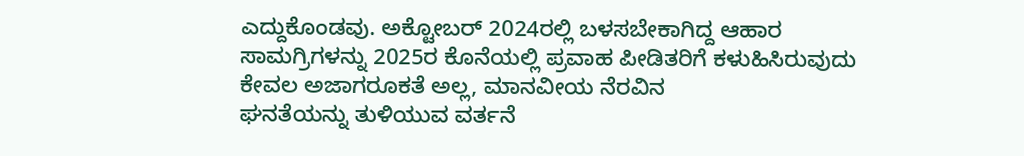ಎದ್ದುಕೊಂಡವು. ಅಕ್ಟೋಬರ್ 2024ರಲ್ಲಿ ಬಳಸಬೇಕಾಗಿದ್ದ ಆಹಾರ ಸಾಮಗ್ರಿಗಳನ್ನು 2025ರ ಕೊನೆಯಲ್ಲಿ ಪ್ರವಾಹ ಪೀಡಿತರಿಗೆ ಕಳುಹಿಸಿರುವುದು ಕೇವಲ ಅಜಾಗರೂಕತೆ ಅಲ್ಲ, ಮಾನವೀಯ ನೆರವಿನ
ಘನತೆಯನ್ನು ತುಳಿಯುವ ವರ್ತನೆ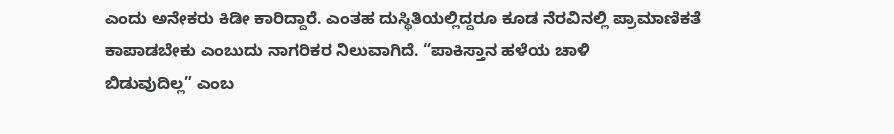ಎಂದು ಅನೇಕರು ಕಿಡೀ ಕಾರಿದ್ದಾರೆ. ಎಂತಹ ದುಸ್ಥಿತಿಯಲ್ಲಿದ್ದರೂ ಕೂಡ ನೆರವಿನಲ್ಲಿ ಪ್ರಾಮಾಣಿಕತೆ ಕಾಪಾಡಬೇಕು ಎಂಬುದು ನಾಗರಿಕರ ನಿಲುವಾಗಿದೆ. “ಪಾಕಿಸ್ತಾನ ಹಳೆಯ ಚಾಳಿ
ಬಿಡುವುದಿಲ್ಲ” ಎಂಬ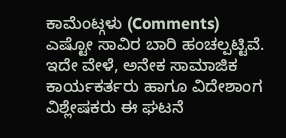ಕಾಮೆಂಟ್ಗಳು (Comments) ಎಷ್ಟೋ ಸಾವಿರ ಬಾರಿ ಹಂಚಲ್ಪಟ್ಟಿವೆ. ಇದೇ ವೇಳೆ, ಅನೇಕ ಸಾಮಾಜಿಕ ಕಾರ್ಯಕರ್ತರು ಹಾಗೂ ವಿದೇಶಾಂಗ ವಿಶ್ಲೇಷಕರು ಈ ಘಟನೆ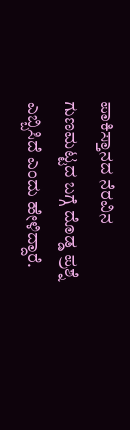ಪಾಕಿಸ್ತಾನದ ನೆರವಿನ
ಗುಣಮಟ್ಟದ ಬಗ್ಗೆ ದೊಡ್ಡ ಪ್ರಶ್ನೆ ಎಬ್ಬಿಸಿದೆ ಎಂದು ಹೇಳಿದ್ದಾರೆ.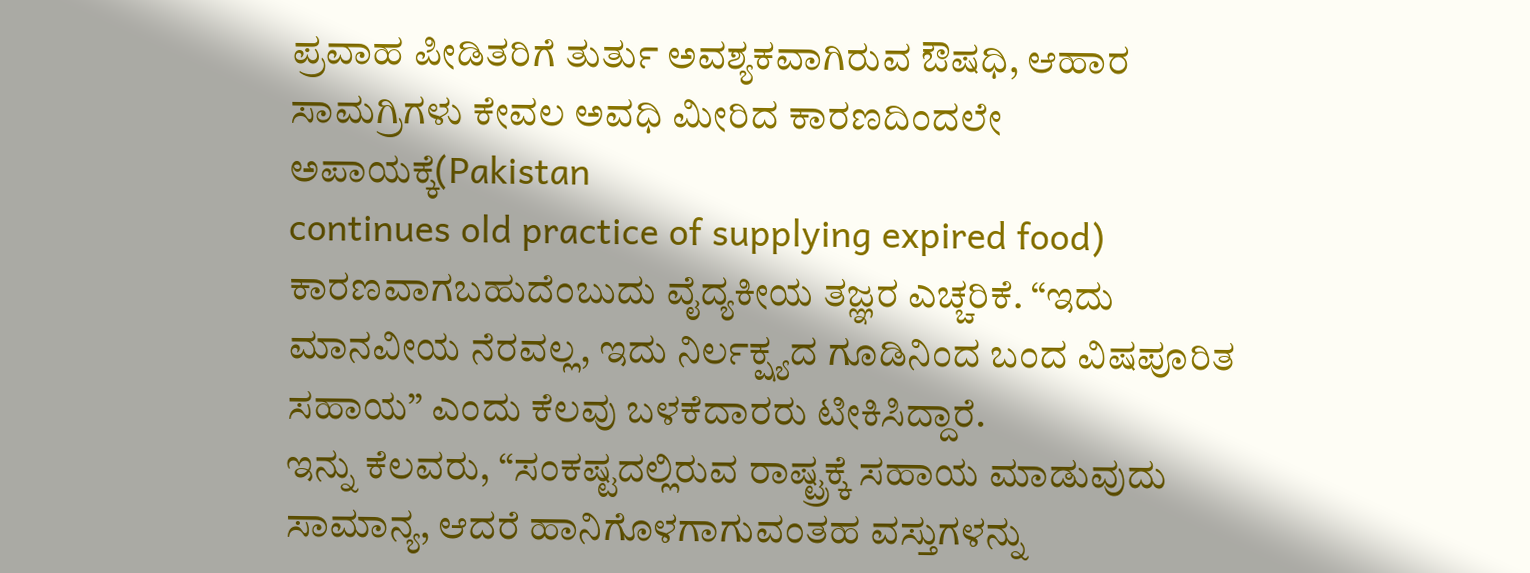ಪ್ರವಾಹ ಪೀಡಿತರಿಗೆ ತುರ್ತು ಅವಶ್ಯಕವಾಗಿರುವ ಔಷಧಿ, ಆಹಾರ ಸಾಮಗ್ರಿಗಳು ಕೇವಲ ಅವಧಿ ಮೀರಿದ ಕಾರಣದಿಂದಲೇ ಅಪಾಯಕ್ಕೆ(Pakistan
continues old practice of supplying expired food) ಕಾರಣವಾಗಬಹುದೆಂಬುದು ವೈದ್ಯಕೀಯ ತಜ್ಞರ ಎಚ್ಚರಿಕೆ. “ಇದು ಮಾನವೀಯ ನೆರವಲ್ಲ, ಇದು ನಿರ್ಲಕ್ಷ್ಯದ ಗೂಡಿನಿಂದ ಬಂದ ವಿಷಪೂರಿತ ಸಹಾಯ” ಎಂದು ಕೆಲವು ಬಳಕೆದಾರರು ಟೀಕಿಸಿದ್ದಾರೆ.
ಇನ್ನು ಕೆಲವರು, “ಸಂಕಷ್ಟದಲ್ಲಿರುವ ರಾಷ್ಟ್ರಕ್ಕೆ ಸಹಾಯ ಮಾಡುವುದು ಸಾಮಾನ್ಯ, ಆದರೆ ಹಾನಿಗೊಳಗಾಗುವಂತಹ ವಸ್ತುಗಳನ್ನು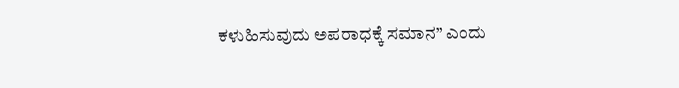ಕಳುಹಿಸುವುದು ಅಪರಾಧಕ್ಕೆ ಸಮಾನ” ಎಂದು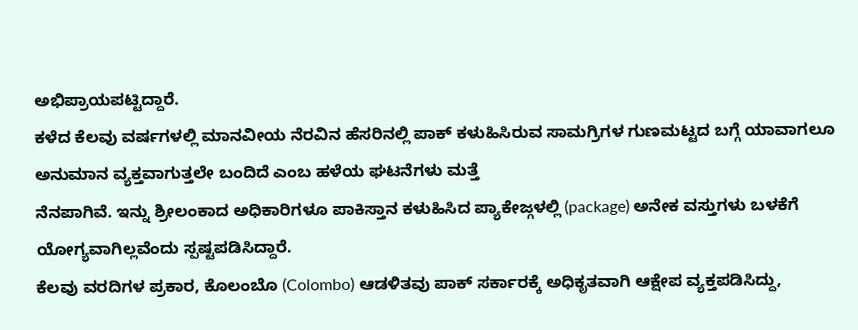ಅಭಿಪ್ರಾಯಪಟ್ಟಿದ್ದಾರೆ.
ಕಳೆದ ಕೆಲವು ವರ್ಷಗಳಲ್ಲಿ ಮಾನವೀಯ ನೆರವಿನ ಹೆಸರಿನಲ್ಲಿ ಪಾಕ್ ಕಳುಹಿಸಿರುವ ಸಾಮಗ್ರಿಗಳ ಗುಣಮಟ್ಟದ ಬಗ್ಗೆ ಯಾವಾಗಲೂ ಅನುಮಾನ ವ್ಯಕ್ತವಾಗುತ್ತಲೇ ಬಂದಿದೆ ಎಂಬ ಹಳೆಯ ಘಟನೆಗಳು ಮತ್ತೆ
ನೆನಪಾಗಿವೆ. ಇನ್ನು ಶ್ರೀಲಂಕಾದ ಅಧಿಕಾರಿಗಳೂ ಪಾಕಿಸ್ತಾನ ಕಳುಹಿಸಿದ ಪ್ಯಾಕೇಜ್ಗಳಲ್ಲಿ (package) ಅನೇಕ ವಸ್ತುಗಳು ಬಳಕೆಗೆ ಯೋಗ್ಯವಾಗಿಲ್ಲವೆಂದು ಸ್ಪಷ್ಟಪಡಿಸಿದ್ದಾರೆ.
ಕೆಲವು ವರದಿಗಳ ಪ್ರಕಾರ, ಕೊಲಂಬೊ (Colombo) ಆಡಳಿತವು ಪಾಕ್ ಸರ್ಕಾರಕ್ಕೆ ಅಧಿಕೃತವಾಗಿ ಆಕ್ಷೇಪ ವ್ಯಕ್ತಪಡಿಸಿದ್ದು,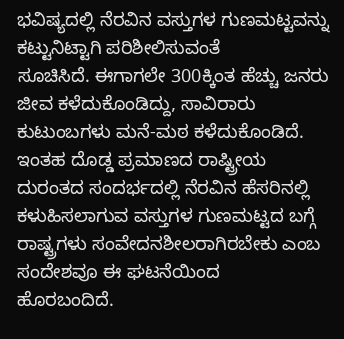ಭವಿಷ್ಯದಲ್ಲಿ ನೆರವಿನ ವಸ್ತುಗಳ ಗುಣಮಟ್ಟವನ್ನು ಕಟ್ಟುನಿಟ್ಟಾಗಿ ಪರಿಶೀಲಿಸುವಂತೆ
ಸೂಚಿಸಿದೆ. ಈಗಾಗಲೇ 300ಕ್ಕಿಂತ ಹೆಚ್ಚು ಜನರು ಜೀವ ಕಳೆದುಕೊಂಡಿದ್ದು, ಸಾವಿರಾರು ಕುಟುಂಬಗಳು ಮನೆ-ಮಠ ಕಳೆದುಕೊಂಡಿದೆ.
ಇಂತಹ ದೊಡ್ಡ ಪ್ರಮಾಣದ ರಾಷ್ಟ್ರೀಯ ದುರಂತದ ಸಂದರ್ಭದಲ್ಲಿ ನೆರವಿನ ಹೆಸರಿನಲ್ಲಿ ಕಳುಹಿಸಲಾಗುವ ವಸ್ತುಗಳ ಗುಣಮಟ್ಟದ ಬಗ್ಗೆ ರಾಷ್ಟ್ರಗಳು ಸಂವೇದನಶೀಲರಾಗಿರಬೇಕು ಎಂಬ ಸಂದೇಶವೂ ಈ ಘಟನೆಯಿಂದ
ಹೊರಬಂದಿದೆ.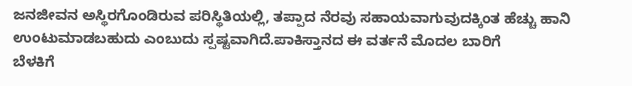ಜನಜೀವನ ಅಸ್ಥಿರಗೊಂಡಿರುವ ಪರಿಸ್ಥಿತಿಯಲ್ಲಿ, ತಪ್ಪಾದ ನೆರವು ಸಹಾಯವಾಗುವುದಕ್ಕಿಂತ ಹೆಚ್ಚು ಹಾನಿ ಉಂಟುಮಾಡಬಹುದು ಎಂಬುದು ಸ್ಪಷ್ಟವಾಗಿದೆ.ಪಾಕಿಸ್ತಾನದ ಈ ವರ್ತನೆ ಮೊದಲ ಬಾರಿಗೆ
ಬೆಳಕಿಗೆ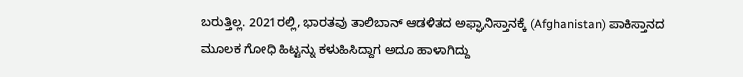ಬರುತ್ತಿಲ್ಲ. 2021ರಲ್ಲಿ, ಭಾರತವು ತಾಲಿಬಾನ್ ಆಡಳಿತದ ಅಫ್ಘಾನಿಸ್ತಾನಕ್ಕೆ (Afghanistan) ಪಾಕಿಸ್ತಾನದ ಮೂಲಕ ಗೋಧಿ ಹಿಟ್ಟನ್ನು ಕಳುಹಿಸಿದ್ದಾಗ ಅದೂ ಹಾಳಾಗಿದ್ದು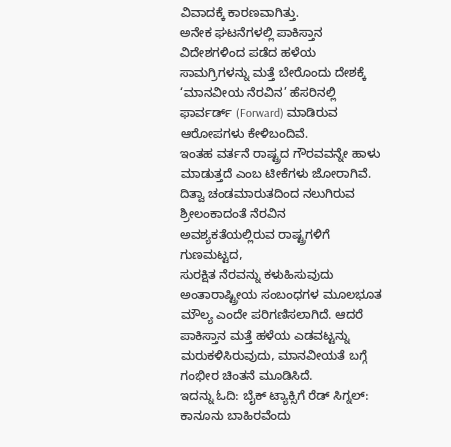ವಿವಾದಕ್ಕೆ ಕಾರಣವಾಗಿತ್ತು.
ಅನೇಕ ಘಟನೆಗಳಲ್ಲಿ ಪಾಕಿಸ್ತಾನ ವಿದೇಶಗಳಿಂದ ಪಡೆದ ಹಳೆಯ ಸಾಮಗ್ರಿಗಳನ್ನು ಮತ್ತೆ ಬೇರೊಂದು ದೇಶಕ್ಕೆ ‘ಮಾನವೀಯ ನೆರವಿನ’ ಹೆಸರಿನಲ್ಲಿ ಫಾರ್ವರ್ಡ್ (Forward) ಮಾಡಿರುವ ಆರೋಪಗಳು ಕೇಳಿಬಂದಿವೆ.
ಇಂತಹ ವರ್ತನೆ ರಾಷ್ಟ್ರದ ಗೌರವವನ್ನೇ ಹಾಳು ಮಾಡುತ್ತದೆ ಎಂಬ ಟೀಕೆಗಳು ಜೋರಾಗಿವೆ. ದಿತ್ವಾ ಚಂಡಮಾರುತದಿಂದ ನಲುಗಿರುವ ಶ್ರೀಲಂಕಾದಂತೆ ನೆರವಿನ ಅವಶ್ಯಕತೆಯಲ್ಲಿರುವ ರಾಷ್ಟ್ರಗಳಿಗೆ ಗುಣಮಟ್ಟದ,
ಸುರಕ್ಷಿತ ನೆರವನ್ನು ಕಳುಹಿಸುವುದು ಅಂತಾರಾಷ್ಟ್ರೀಯ ಸಂಬಂಧಗಳ ಮೂಲಭೂತ ಮೌಲ್ಯ ಎಂದೇ ಪರಿಗಣಿಸಲಾಗಿದೆ. ಆದರೆ ಪಾಕಿಸ್ತಾನ ಮತ್ತೆ ಹಳೆಯ ಎಡವಟ್ಟನ್ನು ಮರುಕಳಿಸಿರುವುದು, ಮಾನವೀಯತೆ ಬಗ್ಗೆ ಗಂಭೀರ ಚಿಂತನೆ ಮೂಡಿಸಿದೆ.
ಇದನ್ನು ಓದಿ: ಬೈಕ್ ಟ್ಯಾಕ್ಸಿಗೆ ರೆಡ್ ಸಿಗ್ನಲ್: ಕಾನೂನು ಬಾಹಿರವೆಂದು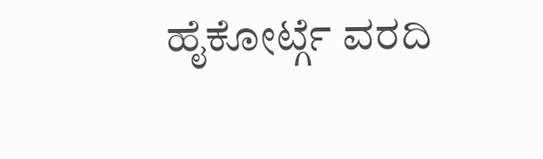ಹೈಕೋರ್ಟ್ಗೆ ವರದಿ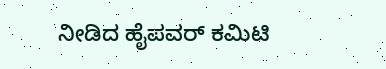ನೀಡಿದ ಹೈಪವರ್ ಕಮಿಟಿ